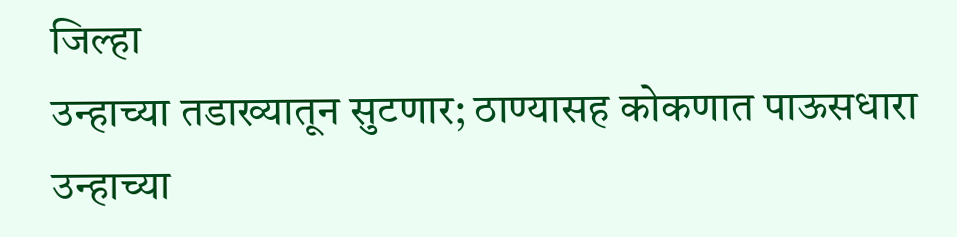जिल्हा
उन्हाच्या तडाख्यातून सुटणार; ठाण्यासह कोकणात पाऊसधारा
उन्हाच्या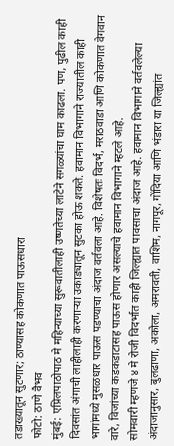तडाख्यातून सुटणार; ठाण्यासह कोकणात पाऊसधारा
फोटो: ठाणे वैभव
मुंबई: एप्रिलपाठोपाठ मे महिन्याच्या सुरूवातीलाही उष्णतेच्या लाटेने सगळ्यांचा घाम काढला. पण, पुढील काही दिवसांत अंगाची लाहीलाही करणाऱ्या उकाड्यातून सुटका होऊ शकते. हवामान विभागाने राज्यातील काही भागांमध्ये मुसळधार पाऊस पडण्याचा अंदाज वर्तवला आहे. विशेषतः विदर्भ, मराठवाडा आणि कोकणात वेगवान वारे, विजांच्या कडकडाटासह पाऊस होणार असल्याचे हवामान विभागाने म्हटले आहे.
सोमवारी म्हणजे ४ मे रोजी विदर्भात काही जिल्ह्यात पावसाचा अंदाज आहे. हवामान विभागाने वर्तवलेल्या अंदाजानुसार, बुलढाणा, अकोला, अमरावती, वाशिम, नागपूर, गोंदिया आणि भंडारा या जिल्ह्यांत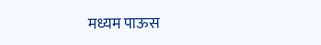मध्यम पाऊस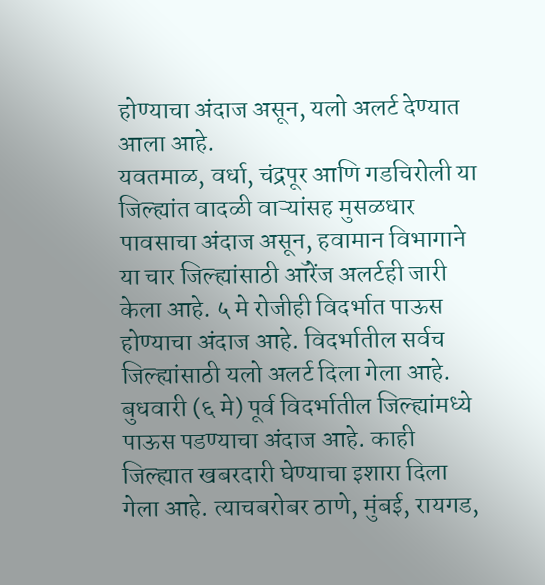होण्याचा अंदाज असून, यलो अलर्ट देण्यात आला आहे.
यवतमाळ, वर्धा, चंद्रपूर आणि गडचिरोली या जिल्ह्यांत वादळी वाऱ्यांसह मुसळधार पावसाचा अंदाज असून, हवामान विभागाने या चार जिल्ह्यांसाठी ऑरेंज अलर्टही जारी केला आहे. ५ मे रोजीही विदर्भात पाऊस होण्याचा अंदाज आहे. विदर्भातील सर्वच जिल्ह्यांसाठी यलो अलर्ट दिला गेला आहे.
बुधवारी (६ मे) पूर्व विदर्भातील जिल्ह्यांमध्ये पाऊस पडण्याचा अंदाज आहे. काही जिल्ह्यात खबरदारी घेण्याचा इशारा दिला गेला आहे. त्याचबरोबर ठाणे, मुंबई, रायगड,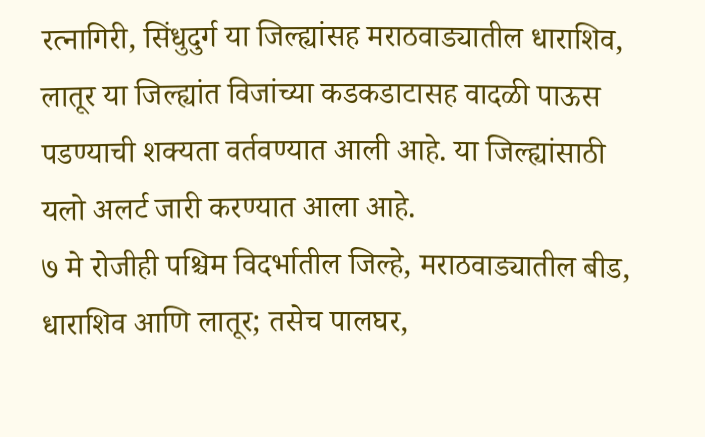रत्नागिरी, सिंधुदुर्ग या जिल्ह्यांसह मराठवाड्यातील धाराशिव, लातूर या जिल्ह्यांत विजांच्या कडकडाटासह वादळी पाऊस पडण्याची शक्यता वर्तवण्यात आली आहे. या जिल्ह्यांसाठी यलो अलर्ट जारी करण्यात आला आहे.
७ मे रोजीही पश्चिम विदर्भातील जिल्हे, मराठवाड्यातील बीड, धाराशिव आणि लातूर; तसेच पालघर,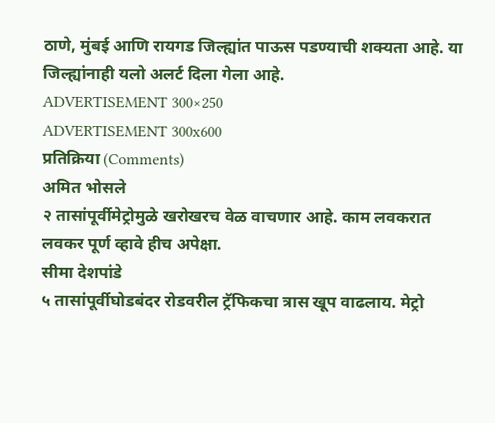ठाणे, मुंबई आणि रायगड जिल्ह्यांत पाऊस पडण्याची शक्यता आहे. या जिल्ह्यांनाही यलो अलर्ट दिला गेला आहे.
ADVERTISEMENT 300×250
ADVERTISEMENT 300x600
प्रतिक्रिया (Comments)
अमित भोसले
२ तासांपूर्वीमेट्रोमुळे खरोखरच वेळ वाचणार आहे. काम लवकरात लवकर पूर्ण व्हावे हीच अपेक्षा.
सीमा देशपांडे
५ तासांपूर्वीघोडबंदर रोडवरील ट्रॅफिकचा त्रास खूप वाढलाय. मेट्रो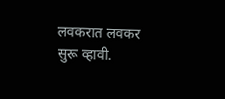लवकरात लवकर सुरू व्हावी.